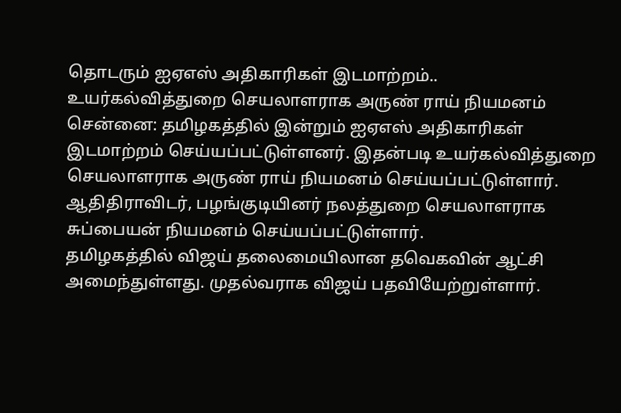தொடரும் ஐஏஎஸ் அதிகாரிகள் இடமாற்றம்.. உயர்கல்வித்துறை செயலாளராக அருண் ராய் நியமனம்
சென்னை: தமிழகத்தில் இன்றும் ஐஏஎஸ் அதிகாரிகள் இடமாற்றம் செய்யப்பட்டுள்ளனர். இதன்படி உயர்கல்வித்துறை செயலாளராக அருண் ராய் நியமனம் செய்யப்பட்டுள்ளார். ஆதிதிராவிடர், பழங்குடியினர் நலத்துறை செயலாளராக சுப்பையன் நியமனம் செய்யப்பட்டுள்ளார்.
தமிழகத்தில் விஜய் தலைமையிலான தவெகவின் ஆட்சி அமைந்துள்ளது. முதல்வராக விஜய் பதவியேற்றுள்ளார்.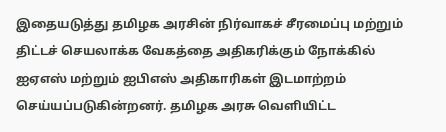இதையடுத்து தமிழக அரசின் நிர்வாகச் சீரமைப்பு மற்றும் திட்டச் செயலாக்க வேகத்தை அதிகரிக்கும் நோக்கில் ஐஏஎஸ் மற்றும் ஐபிஎஸ் அதிகாரிகள் இடமாற்றம் செய்யப்படுகின்றனர். தமிழக அரசு வெளியிட்ட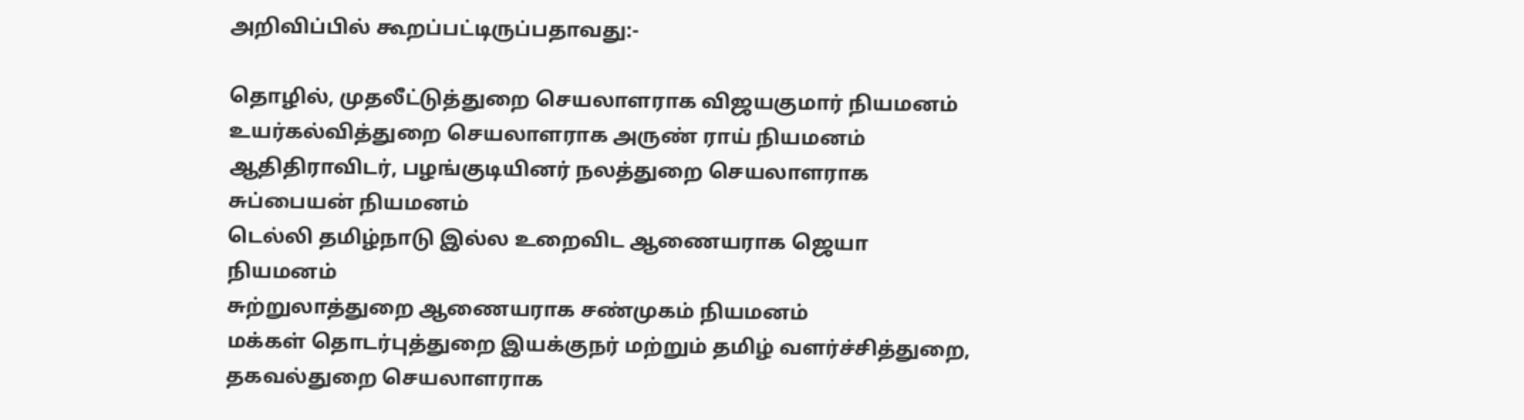அறிவிப்பில் கூறப்பட்டிருப்பதாவது:-

தொழில், முதலீட்டுத்துறை செயலாளராக விஜயகுமார் நியமனம்
உயர்கல்வித்துறை செயலாளராக அருண் ராய் நியமனம்
ஆதிதிராவிடர், பழங்குடியினர் நலத்துறை செயலாளராக சுப்பையன் நியமனம்
டெல்லி தமிழ்நாடு இல்ல உறைவிட ஆணையராக ஜெயா நியமனம்
சுற்றுலாத்துறை ஆணையராக சண்முகம் நியமனம்
மக்கள் தொடர்புத்துறை இயக்குநர் மற்றும் தமிழ் வளர்ச்சித்துறை, தகவல்துறை செயலாளராக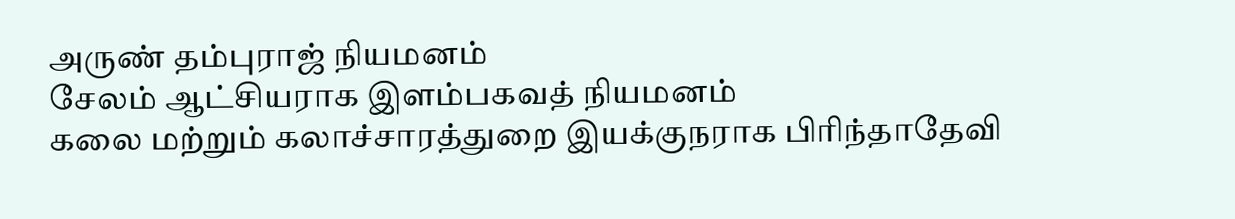அருண் தம்புராஜ் நியமனம்
சேலம் ஆட்சியராக இளம்பகவத் நியமனம்
கலை மற்றும் கலாச்சாரத்துறை இயக்குநராக பிரிந்தாதேவி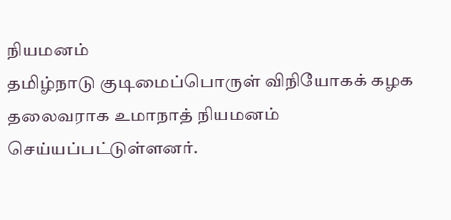நியமனம்
தமிழ்நாடு குடிமைப்பொருள் விநியோகக் கழக தலைவராக உமாநாத் நியமனம் செய்யப்பட்டுள்ளனர்.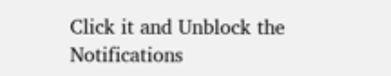Click it and Unblock the Notifications